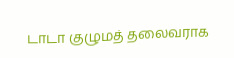டாடா குழுமத் தலைவராக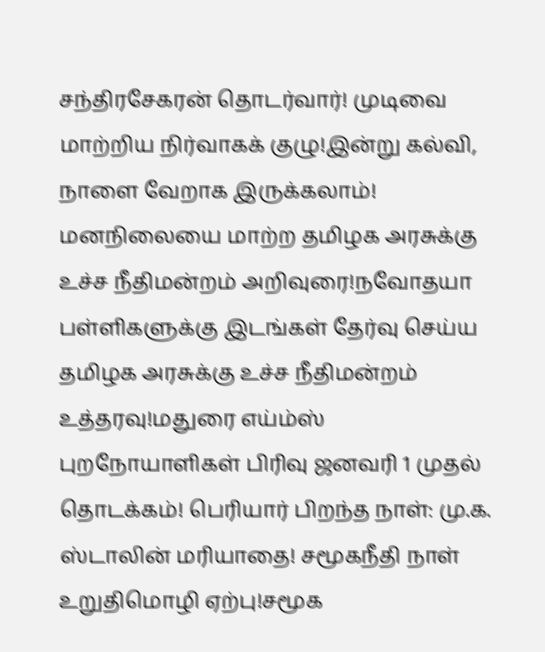சந்திரசேகரன் தொடர்வார்! முடிவை மாற்றிய நிர்வாகக் குழு!இன்று கல்வி, நாளை வேறாக இருக்கலாம்! மனநிலையை மாற்ற தமிழக அரசுக்கு உச்ச நீதிமன்றம் அறிவுரை!நவோதயா பள்ளிகளுக்கு இடங்கள் தேர்வு செய்ய தமிழக அரசுக்கு உச்ச நீதிமன்றம் உத்தரவு!மதுரை எய்ம்ஸ் புறநோயாளிகள் பிரிவு ஜனவரி 1 முதல் தொடக்கம்! பெரியார் பிறந்த நாள்: மு.க. ஸ்டாலின் மரியாதை! சமூகநீதி நாள் உறுதிமொழி ஏற்பு!சமூக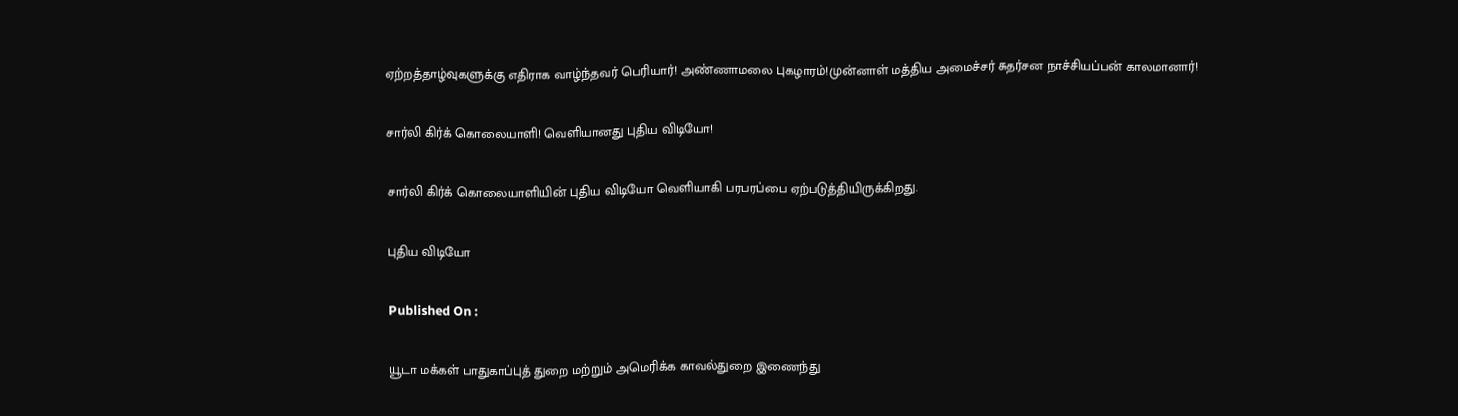ஏற்றத்தாழ்வுகளுக்கு எதிராக வாழ்ந்தவர் பெரியார்! அண்ணாமலை புகழாரம்!முன்னாள் மத்திய அமைச்சர் சுதர்சன நாச்சியப்பன் காலமானார்!

சார்லி கிர்க் கொலையாளி! வெளியானது புதிய விடியோ!

சார்லி கிர்க் கொலையாளியின் புதிய விடியோ வெளியாகி பரபரப்பை ஏற்படுத்தியிருக்கிறது.

புதிய விடியோ

Published On :

யூடா மக்கள் பாதுகாப்புத் துறை மற்றும் அமெரிக்க காவல்துறை இணைந்து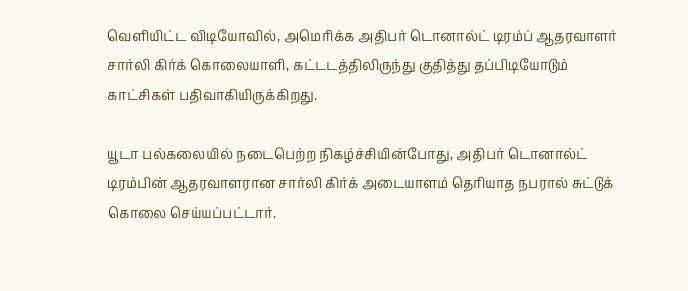வெளியிட்ட விடியோவில், அமெரிக்க அதிபர் டொனால்ட் டிரம்ப் ஆதரவாளர் சார்லி கிர்க் கொலையாளி, கட்டடத்திலிருந்து குதித்து தப்பிடியோடும் காட்சிகள் பதிவாகியிருக்கிறது.

யூடா பல்கலையில் நடைபெற்ற நிகழ்ச்சியின்போது, அதிபர் டொனால்ட் டிரம்பின் ஆதரவாளரான சார்லி கிர்க் அடையாளம் தெரியாத நபரால் சுட்டுக் கொலை செய்யப்பட்டார்.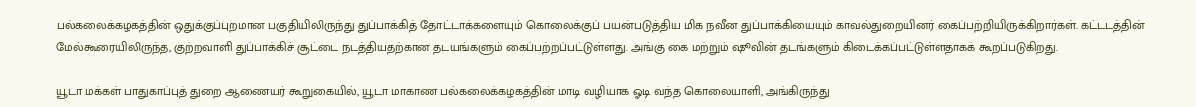பல்கலைக்கழகத்தின் ஒதுக்குப்புறமான பகுதியிலிருந்து துப்பாக்கித் தோட்டாக்களையும் கொலைக்குப் பயன்படுத்திய மிக நவீன துப்பாக்கியையும் காவல்துறையினர் கைப்பற்றியிருக்கிறார்கள். கட்டடத்தின் மேல்கூரையிலிருந்த, குற்றவாளி துப்பாக்கிச் சூட்டை நடத்தியதற்கான தடயங்களும் கைப்பற்றப்பட்டுள்ளது. அங்கு கை மற்றும் ஷூவின் தடங்களும் கிடைக்கப்பட்டுள்ளதாகக் கூறப்படுகிறது.

யூடா மக்கள் பாதுகாப்புத் துறை ஆணையர் கூறுகையில், யூடா மாகாண பல்கலைக்கழகத்தின் மாடி வழியாக ஓடி வந்த கொலையாளி, அங்கிருந்து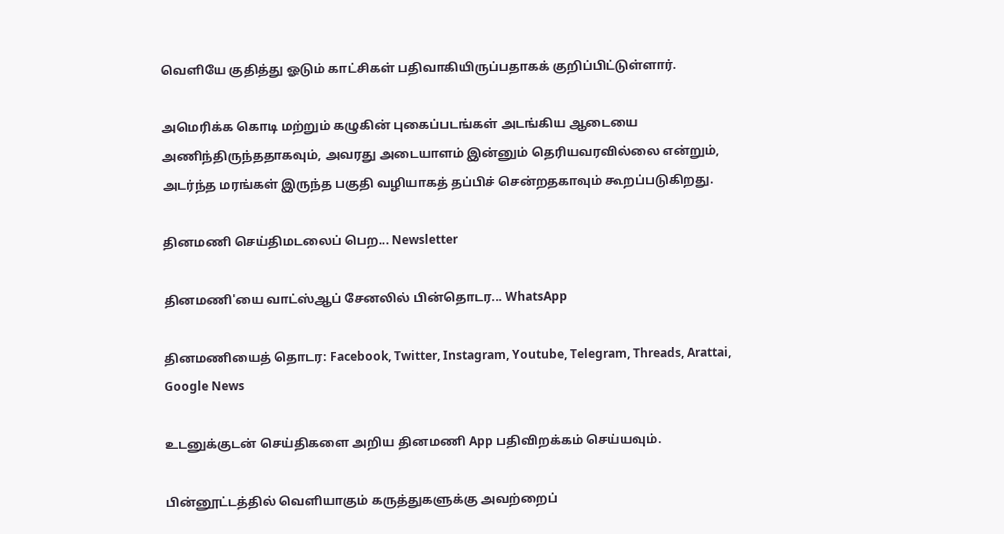வெளியே குதித்து ஓடும் காட்சிகள் பதிவாகியிருப்பதாகக் குறிப்பிட்டுள்ளார்.

அமெரிக்க கொடி மற்றும் கழுகின் புகைப்படங்கள் அடங்கிய ஆடையை அணிந்திருந்ததாகவும், அவரது அடையாளம் இன்னும் தெரியவரவில்லை என்றும், அடர்ந்த மரங்கள் இருந்த பகுதி வழியாகத் தப்பிச் சென்றதகாவும் கூறப்படுகிறது.

தினமணி செய்திமடலைப் பெற... Newsletter

தினமணி'யை வாட்ஸ்ஆப் சேனலில் பின்தொடர... WhatsApp

தினமணியைத் தொடர: Facebook, Twitter, Instagram, Youtube, Telegram, Threads, Arattai, Google News

உடனுக்குடன் செய்திகளை அறிய தினமணி App பதிவிறக்கம் செய்யவும்.

பின்னூட்டத்தில் வெளியாகும் கருத்துகளுக்கு அவற்றைப்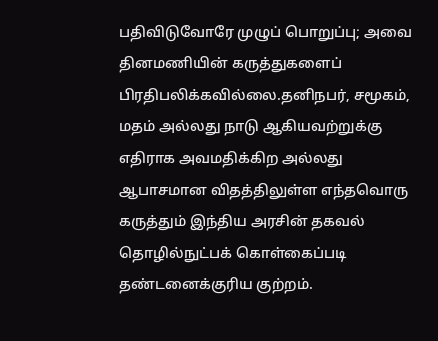பதிவிடுவோரே முழுப் பொறுப்பு; அவை தினமணியின் கருத்துகளைப் பிரதிபலிக்கவில்லை.தனிநபர், சமூகம், மதம் அல்லது நாடு ஆகியவற்றுக்கு எதிராக அவமதிக்கிற அல்லது ஆபாசமான விதத்திலுள்ள எந்தவொரு கருத்தும் இந்திய அரசின் தகவல் தொழில்நுட்பக் கொள்கைப்படி தண்டனைக்குரிய குற்றம்.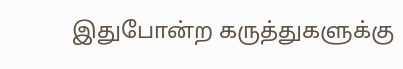இதுபோன்ற கருத்துகளுக்கு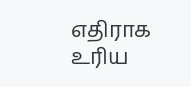எதிராக உரிய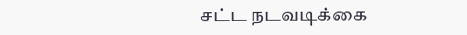சட்ட நடவடிக்கை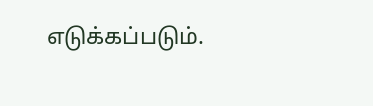எடுக்கப்படும்.